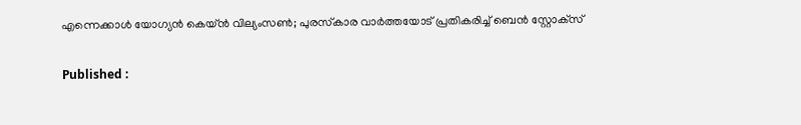എന്നെക്കാള്‍ യോഗ്യന്‍ കെയ്ന്‍ വില്യംസണ്‍; പുരസ്‌കാര വാര്‍ത്തയോട് പ്രതികരിച്ച് ബെന്‍ സ്റ്റോക്‌സ്

Published :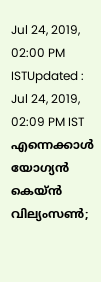Jul 24, 2019, 02:00 PM ISTUpdated : Jul 24, 2019, 02:09 PM IST
എന്നെക്കാള്‍ യോഗ്യന്‍ കെയ്ന്‍ വില്യംസണ്‍;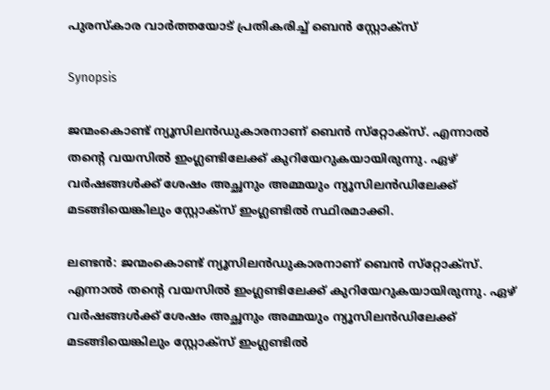പുരസ്‌കാര വാര്‍ത്തയോട് പ്രതികരിച്ച് ബെന്‍ സ്റ്റോക്‌സ്

Synopsis

ജന്മംകൊണ്ട് ന്യൂസിലന്‍ഡുകാരനാണ് ബെന്‍ സ്‌റ്റോക്‌സ്. എന്നാല്‍ തന്റെ വയസില്‍ ഇംഗ്ലണ്ടിലേക്ക് കുറിയേറുകയായിരുന്നു. ഏഴ് വര്‍ഷങ്ങള്‍ക്ക് ശേഷം അച്ഛനും അമ്മയും ന്യൂസിലന്‍ഡിലേക്ക് മടങ്ങിയെങ്കിലും സ്റ്റോക്‌സ് ഇംഗ്ലണ്ടില്‍ സ്ഥിരമാക്കി.

ലണ്ടന്‍: ജന്മംകൊണ്ട് ന്യൂസിലന്‍ഡുകാരനാണ് ബെന്‍ സ്‌റ്റോക്‌സ്. എന്നാല്‍ തന്റെ വയസില്‍ ഇംഗ്ലണ്ടിലേക്ക് കുറിയേറുകയായിരുന്നു. ഏഴ് വര്‍ഷങ്ങള്‍ക്ക് ശേഷം അച്ഛനും അമ്മയും ന്യൂസിലന്‍ഡിലേക്ക് മടങ്ങിയെങ്കിലും സ്റ്റോക്‌സ് ഇംഗ്ലണ്ടില്‍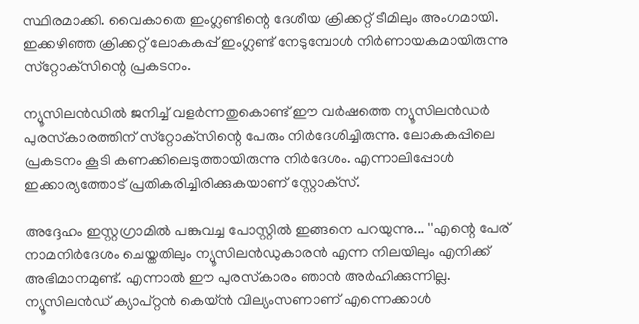സ്ഥിരമാക്കി. വൈകാതെ ഇംഗ്ലണ്ടിന്റെ ദേശീയ ക്രിക്കറ്റ് ടീമിലും അംഗമായി. ഇക്കഴിഞ്ഞ ക്രിക്കറ്റ് ലോകകപ്പ് ഇംഗ്ലണ്ട് നേടുമ്പോള്‍ നിര്‍ണായകമായിരുന്നു സ്‌റ്റോക്‌സിന്റെ പ്രകടനം.

ന്യൂസിലന്‍ഡില്‍ ജനിച്ച് വളര്‍ന്നതുകൊണ്ട് ഈ വര്‍ഷത്തെ ന്യൂസിലന്‍ഡര്‍ പുരസ്‌കാരത്തിന് സ്‌റ്റോക്‌സിന്റെ പേരും നിര്‍ദേശിച്ചിരുന്നു. ലോകകപ്പിലെ പ്രകടനം കൂടി കണക്കിലെടുത്തായിരുന്നു നിര്‍ദേശം. എന്നാലിപ്പോള്‍ ഇക്കാര്യത്തോട് പ്രതികരിച്ചിരിക്കുകയാണ് സ്റ്റോക്‌സ്.

അദ്ദേഹം ഇസ്റ്റഗ്രാമില്‍ പങ്കുവച്ച പോസ്റ്റില്‍ ഇങ്ങനെ പറയുന്നു... ''എന്റെ പേര് നാമനിര്‍ദേശം ചെയ്തതിലും ന്യൂസിലന്‍ഡുകാരന്‍ എന്ന നിലയിലും എനിക്ക് അഭിമാനമുണ്ട്. എന്നാല്‍ ഈ പുരസ്‌കാരം ഞാന്‍ അര്‍ഹിക്കുന്നില്ല. ന്യൂസിലന്‍ഡ് ക്യാപ്റ്റന്‍ കെയ്ന്‍ വില്യംസണാണ് എന്നെക്കാള്‍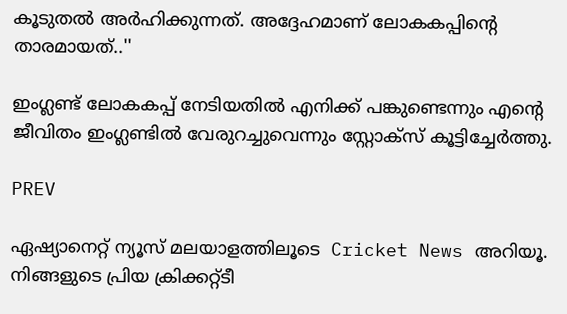കൂടുതല്‍ അര്‍ഹിക്കുന്നത്. അദ്ദേഹമാണ് ലോകകപ്പിന്റെ താരമായത്..''

ഇംഗ്ലണ്ട് ലോകകപ്പ് നേടിയതില്‍ എനിക്ക് പങ്കുണ്ടെന്നും എന്റെ ജീവിതം ഇംഗ്ലണ്ടില്‍ വേരുറച്ചുവെന്നും സ്റ്റോക്‌സ് കൂട്ടിച്ചേര്‍ത്തു.

PREV

ഏഷ്യാനെറ്റ് ന്യൂസ് മലയാളത്തിലൂടെ  Cricket News അറിയൂ.  നിങ്ങളുടെ പ്രിയ ക്രിക്കറ്റ്ടീ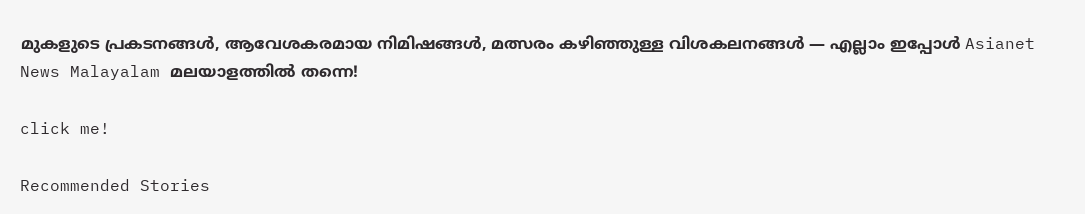മുകളുടെ പ്രകടനങ്ങൾ, ആവേശകരമായ നിമിഷങ്ങൾ, മത്സരം കഴിഞ്ഞുള്ള വിശകലനങ്ങൾ — എല്ലാം ഇപ്പോൾ Asianet News Malayalam മലയാളത്തിൽ തന്നെ!

click me!

Recommended Stories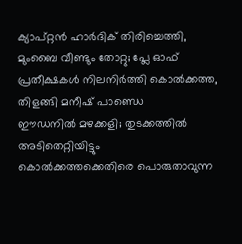ക്യാപ്റ്റൻ ഹാര്‍ദിക് തിരിച്ചെത്തി, മുംബൈ വീണ്ടും തോറ്റു; പ്ലേ ഓഫ് പ്രതീക്ഷകൾ നിലനിർത്തി കൊല്‍ക്കത്ത, തിളങ്ങി മനീഷ് പാണ്ഡെ
ഈഡനിൽ മഴക്കളി; തുടക്കത്തിൽ അടിതെറ്റിയിട്ടും കൊൽക്കത്തക്കെതിരെ പൊരുതാവുന്ന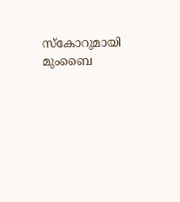സ്കോറുമായി മുംബൈ